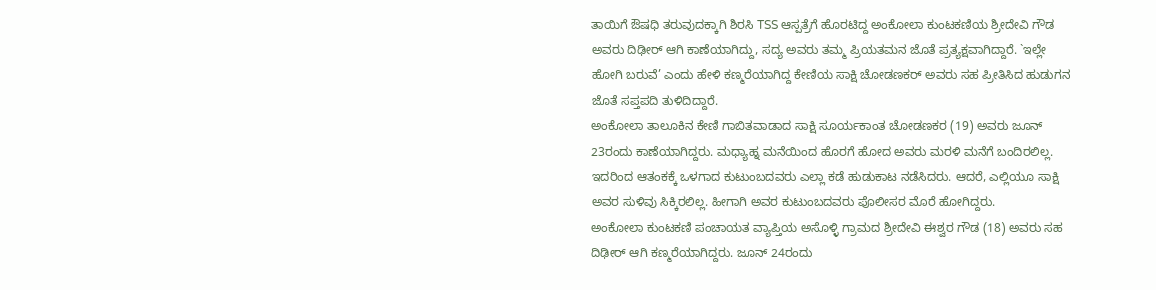ತಾಯಿಗೆ ಔಷಧಿ ತರುವುದಕ್ಕಾಗಿ ಶಿರಸಿ TSS ಆಸ್ಪತ್ರೆಗೆ ಹೊರಟಿದ್ದ ಅಂಕೋಲಾ ಕುಂಟಕಣಿಯ ಶ್ರೀದೇವಿ ಗೌಡ ಅವರು ದಿಢೀರ್ ಆಗಿ ಕಾಣೆಯಾಗಿದ್ದು, ಸದ್ಯ ಅವರು ತಮ್ಮ ಪ್ರಿಯತಮನ ಜೊತೆ ಪ್ರತ್ಯಕ್ಷವಾಗಿದ್ದಾರೆ. `ಇಲ್ಲೇ ಹೋಗಿ ಬರುವೆ’ ಎಂದು ಹೇಳಿ ಕಣ್ಮರೆಯಾಗಿದ್ದ ಕೇಣಿಯ ಸಾಕ್ಷಿ ಚೋಡಣಕರ್ ಅವರು ಸಹ ಪ್ರೀತಿಸಿದ ಹುಡುಗನ ಜೊತೆ ಸಪ್ತಪದಿ ತುಳಿದಿದ್ದಾರೆ.
ಅಂಕೋಲಾ ತಾಲೂಕಿನ ಕೇಣಿ ಗಾಬಿತವಾಡಾದ ಸಾಕ್ಷಿ ಸೂರ್ಯಕಾಂತ ಚೋಡಣಕರ (19) ಅವರು ಜೂನ್ 23ರಂದು ಕಾಣೆಯಾಗಿದ್ದರು. ಮಧ್ಯಾಹ್ನ ಮನೆಯಿಂದ ಹೊರಗೆ ಹೋದ ಅವರು ಮರಳಿ ಮನೆಗೆ ಬಂದಿರಲಿಲ್ಲ. ಇದರಿಂದ ಆತಂಕಕ್ಕೆ ಒಳಗಾದ ಕುಟುಂಬದವರು ಎಲ್ಲಾ ಕಡೆ ಹುಡುಕಾಟ ನಡೆಸಿದರು. ಆದರೆ, ಎಲ್ಲಿಯೂ ಸಾಕ್ಷಿ ಅವರ ಸುಳಿವು ಸಿಕ್ಕಿರಲಿಲ್ಲ. ಹೀಗಾಗಿ ಅವರ ಕುಟುಂಬದವರು ಪೊಲೀಸರ ಮೊರೆ ಹೋಗಿದ್ದರು.
ಅಂಕೋಲಾ ಕುಂಟಕಣಿ ಪಂಚಾಯತ ವ್ಯಾಪ್ತಿಯ ಅಸೊಳ್ಳಿ ಗ್ರಾಮದ ಶ್ರೀದೇವಿ ಈಶ್ವರ ಗೌಡ (18) ಅವರು ಸಹ ದಿಢೀರ್ ಆಗಿ ಕಣ್ಮರೆಯಾಗಿದ್ದರು. ಜೂನ್ 24ರಂದು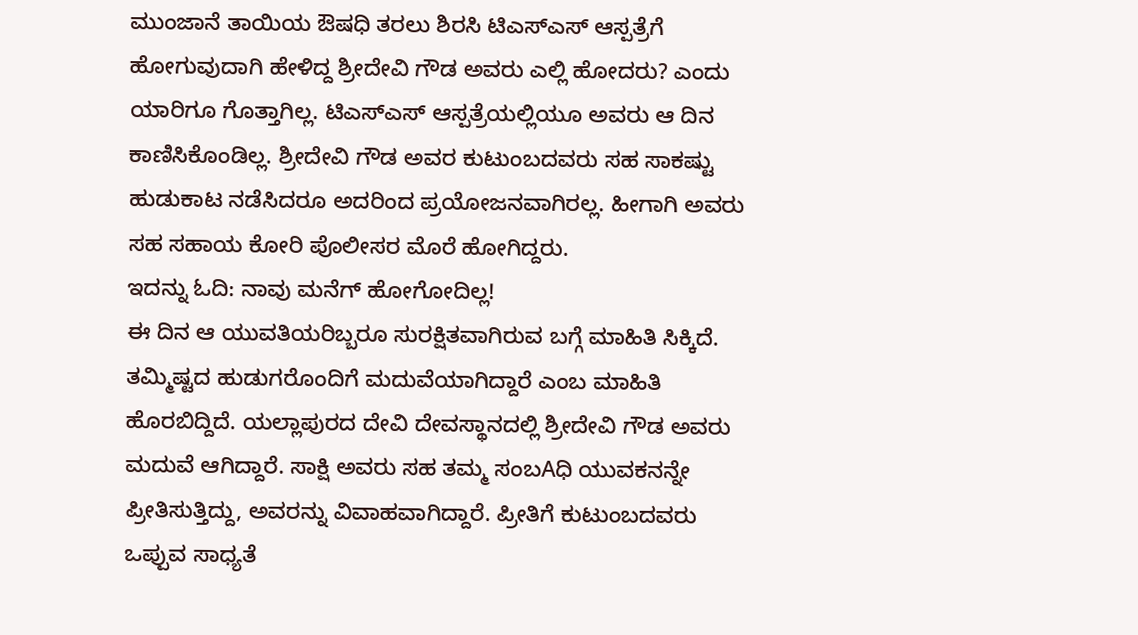ಮುಂಜಾನೆ ತಾಯಿಯ ಔಷಧಿ ತರಲು ಶಿರಸಿ ಟಿಎಸ್ಎಸ್ ಆಸ್ಪತ್ರೆಗೆ ಹೋಗುವುದಾಗಿ ಹೇಳಿದ್ದ ಶ್ರೀದೇವಿ ಗೌಡ ಅವರು ಎಲ್ಲಿ ಹೋದರು? ಎಂದು ಯಾರಿಗೂ ಗೊತ್ತಾಗಿಲ್ಲ. ಟಿಎಸ್ಎಸ್ ಆಸ್ಪತ್ರೆಯಲ್ಲಿಯೂ ಅವರು ಆ ದಿನ ಕಾಣಿಸಿಕೊಂಡಿಲ್ಲ. ಶ್ರೀದೇವಿ ಗೌಡ ಅವರ ಕುಟುಂಬದವರು ಸಹ ಸಾಕಷ್ಟು ಹುಡುಕಾಟ ನಡೆಸಿದರೂ ಅದರಿಂದ ಪ್ರಯೋಜನವಾಗಿರಲ್ಲ. ಹೀಗಾಗಿ ಅವರು ಸಹ ಸಹಾಯ ಕೋರಿ ಪೊಲೀಸರ ಮೊರೆ ಹೋಗಿದ್ದರು.
ಇದನ್ನು ಓದಿ: ನಾವು ಮನೆಗ್ ಹೋಗೋದಿಲ್ಲ!
ಈ ದಿನ ಆ ಯುವತಿಯರಿಬ್ಬರೂ ಸುರಕ್ಷಿತವಾಗಿರುವ ಬಗ್ಗೆ ಮಾಹಿತಿ ಸಿಕ್ಕಿದೆ. ತಮ್ಮಿಷ್ಟದ ಹುಡುಗರೊಂದಿಗೆ ಮದುವೆಯಾಗಿದ್ದಾರೆ ಎಂಬ ಮಾಹಿತಿ ಹೊರಬಿದ್ದಿದೆ. ಯಲ್ಲಾಪುರದ ದೇವಿ ದೇವಸ್ಥಾನದಲ್ಲಿ ಶ್ರೀದೇವಿ ಗೌಡ ಅವರು ಮದುವೆ ಆಗಿದ್ದಾರೆ. ಸಾಕ್ಷಿ ಅವರು ಸಹ ತಮ್ಮ ಸಂಬAಧಿ ಯುವಕನನ್ನೇ ಪ್ರೀತಿಸುತ್ತಿದ್ದು, ಅವರನ್ನು ವಿವಾಹವಾಗಿದ್ದಾರೆ. ಪ್ರೀತಿಗೆ ಕುಟುಂಬದವರು ಒಪ್ಪುವ ಸಾಧ್ಯತೆ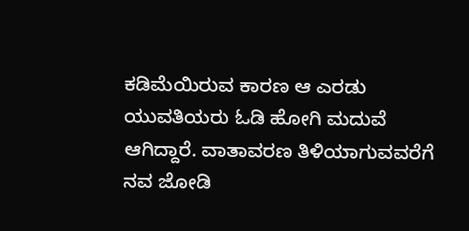ಕಡಿಮೆಯಿರುವ ಕಾರಣ ಆ ಎರಡು ಯುವತಿಯರು ಓಡಿ ಹೋಗಿ ಮದುವೆ ಆಗಿದ್ದಾರೆ. ವಾತಾವರಣ ತಿಳಿಯಾಗುವವರೆಗೆ ನವ ಜೋಡಿ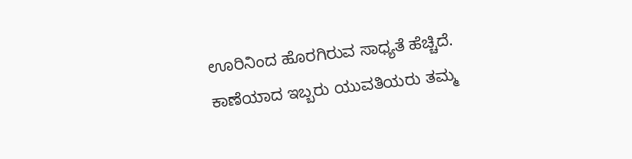ಊರಿನಿಂದ ಹೊರಗಿರುವ ಸಾಧ್ಯತೆ ಹೆಚ್ಚಿದೆ. ಕಾಣೆಯಾದ ಇಬ್ಬರು ಯುವತಿಯರು ತಮ್ಮ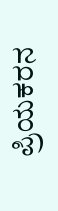ಪ್ರಿಯಕರನ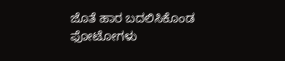ಜೊತೆ ಹಾರ ಬದಲಿಸಿಕೊಂಡ ಫೋಟೋಗಳು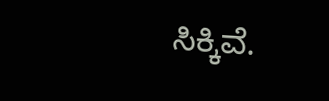ಸಿಕ್ಕಿವೆ.